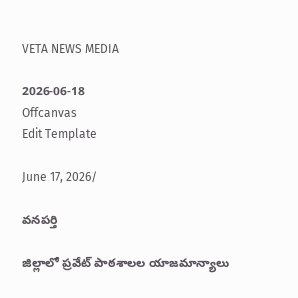VETA NEWS MEDIA

2026-06-18
Offcanvas
Edit Template

June 17, 2026/

వనపర్తి

జిల్లాలో ప్రవేట్ పాఠశాలల యాజమాన్యాలు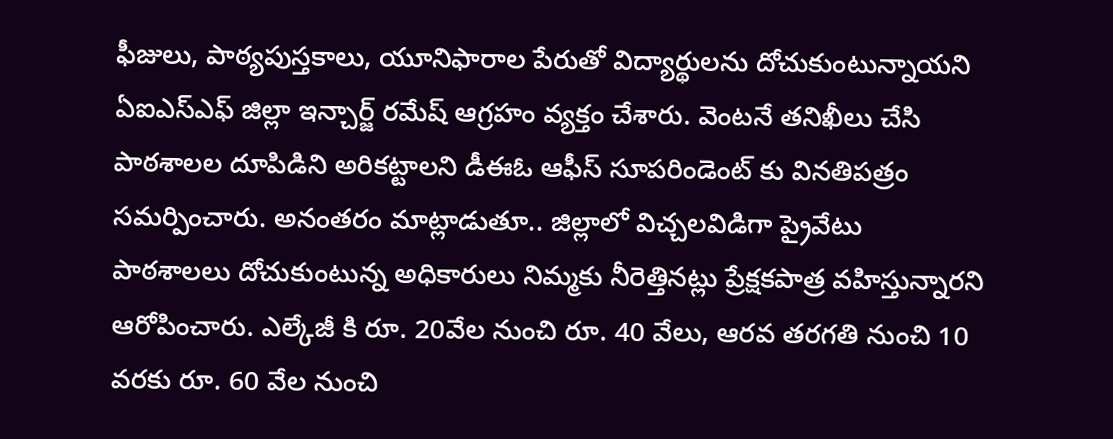ఫీజులు, పాఠ్యపుస్తకాలు, యూనిఫారాల పేరుతో విద్యార్థులను దోచుకుంటున్నాయని ఏఐఎస్ఎఫ్ జిల్లా ఇన్చార్జ్ రమేష్ ఆగ్రహం వ్యక్తం చేశారు. వెంటనే తనిఖీలు చేసి పాఠశాలల దూపిడిని అరికట్టాలని డీఈఓ ఆఫీస్ సూపరిండెంట్ కు వినతిపత్రం సమర్పించారు. అనంతరం మాట్లాడుతూ.. జిల్లాలో విచ్చలవిడిగా ప్రైవేటు పాఠశాలలు దోచుకుంటున్న అధికారులు నిమ్మకు నీరెత్తినట్లు ప్రేక్షకపాత్ర వహిస్తున్నారని ఆరోపించారు. ఎల్కేజీ కి రూ. 20వేల నుంచి రూ. 40 వేలు, ఆరవ తరగతి నుంచి 10 వరకు రూ. 60 వేల నుంచి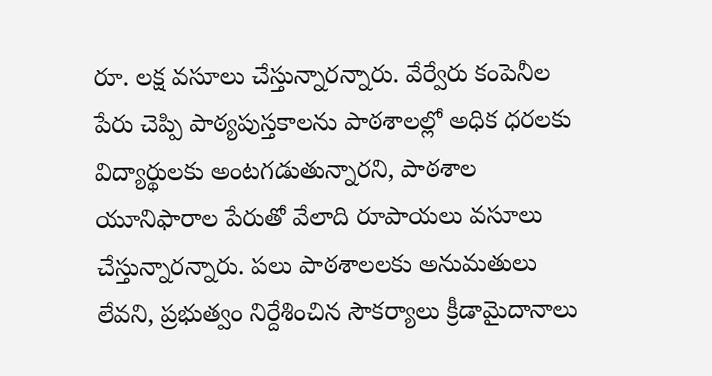రూ. లక్ష వసూలు చేస్తున్నారన్నారు. వేర్వేరు కంపెనీల పేరు చెప్పి పాఠ్యపుస్తకాలను పాఠశాలల్లో అధిక ధరలకు విద్యార్థులకు అంటగడుతున్నారని, పాఠశాల యూనిఫారాల పేరుతో వేలాది రూపాయలు వసూలు చేస్తున్నారన్నారు. పలు పాఠశాలలకు అనుమతులు లేవని, ప్రభుత్వం నిర్దేశించిన సౌకర్యాలు క్రీడామైదానాలు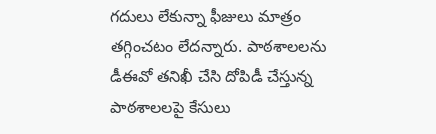గదులు లేకున్నా ఫీజులు మాత్రం తగ్గించటం లేదన్నారు. పాఠశాలలను డీఈవో తనిఖీ చేసి దోపిడీ చేస్తున్న పాఠశాలలపై కేసులు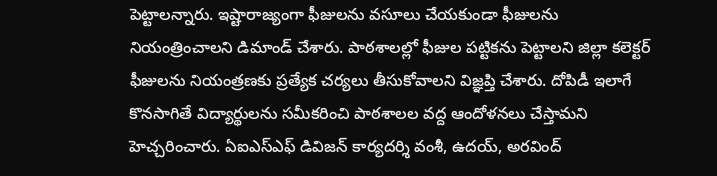పెట్టాలన్నారు. ఇష్టారాజ్యంగా ఫీజులను వసూలు చేయకుండా ఫీజులను నియంత్రించాలని డిమాండ్ చేశారు. పాఠశాలల్లో ఫీజుల పట్టికను పెట్టాలని జిల్లా కలెక్టర్ ఫీజులను నియంత్రణకు ప్రత్యేక చర్యలు తీసుకోవాలని విజ్ఞప్తి చేశారు. దోపిడీ ఇలాగే కొనసాగితే విద్యార్థులను సమీకరించి పాఠశాలల వద్ద ఆందోళనలు చేస్తామని హెచ్చరించారు. ఏఐఎస్ఎఫ్ డివిజన్ కార్యదర్శి వంశీ, ఉదయ్, అరవింద్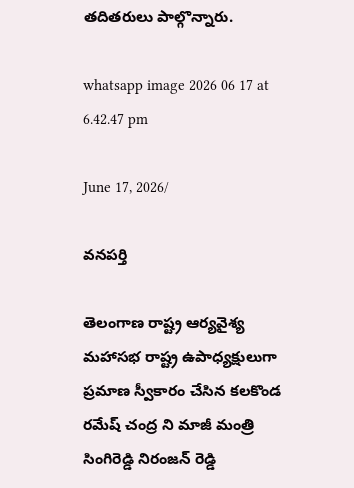తదితరులు పాల్గొన్నారు.

whatsapp image 2026 06 17 at 6.42.47 pm

June 17, 2026/

వనపర్తి

తెలంగాణ రాష్ట్ర ఆర్యవైశ్య మహాసభ రాష్ట్ర ఉపాధ్యక్షులుగా ప్రమాణ స్వీకారం చేసిన కలకొండ రమేష్ చంద్ర ని మాజీ మంత్రి సింగిరెడ్డి నిరంజన్ రెడ్డి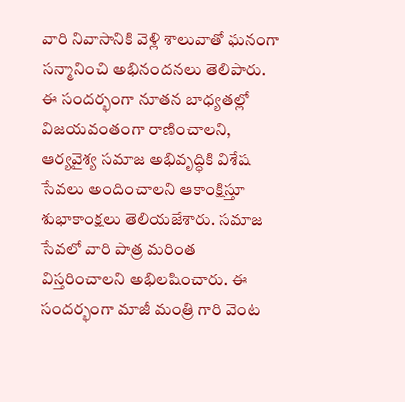వారి నివాసానికి వెళ్లి శాలువాతో ఘనంగా సన్మానించి అభినందనలు తెలిపారు. ఈ సందర్భంగా నూతన బాధ్యతల్లో విజయవంతంగా రాణించాలని, ఆర్యవైశ్య సమాజ అభివృద్ధికి విశేష సేవలు అందించాలని ఆకాంక్షిస్తూ శుభాకాంక్షలు తెలియజేశారు. సమాజ సేవలో వారి పాత్ర మరింత విస్తరించాలని అభిలషించారు. ఈ సందర్భంగా మాజీ మంత్రి గారి వెంట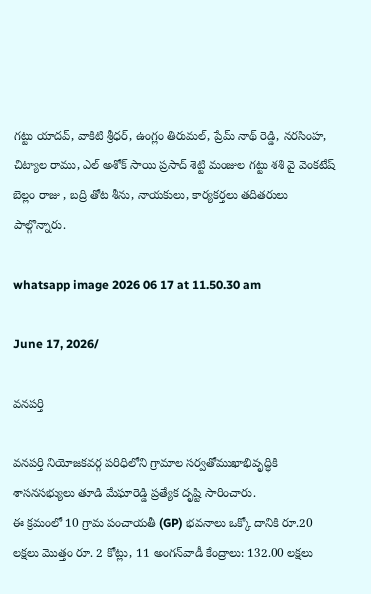గట్టు యాదవ్, వాకిటి శ్రీధర్, ఉంగ్లం తిరుమల్, ప్రేమ్ నాథ్ రెడ్డి, నరసింహ, చిట్యాల రాము, ఎల్ అశోక్ సాయి ప్రసాద్ శెట్టి మంజుల గట్టు శశి వై వెంకటేష్ బెల్లం రాజు , బద్రి తోట శీను, నాయకులు, కార్యకర్తలు తదితరులు పాల్గొన్నారు.

whatsapp image 2026 06 17 at 11.50.30 am

June 17, 2026/

వనపర్తి

వనపర్తి నియోజకవర్గ పరిధిలోని గ్రామాల సర్వతోముఖాభివృద్ధికి శాసనసభ్యులు తూడి మేఘారెడ్డి ప్రత్యేక దృష్టి సారించారు.
ఈ క్రమంలో 10 గ్రామ పంచాయతీ (GP) భవనాలు ఒక్కో దానికి రూ.20 లక్షలు మొత్తం రూ. 2 కోట్లు, 11 అంగన్‌వాడీ కేంద్రాలు: 132.00 లక్షలు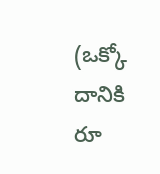(ఒక్కో దానికి రూ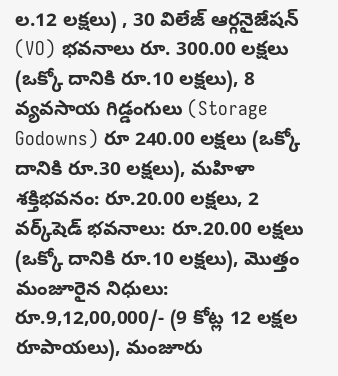ల.12 లక్షలు) , 30 విలేజ్ ఆర్గనైజేషన్ (VO) భవనాలు రూ. 300.00 లక్షలు (ఒక్కో దానికి రూ.10 లక్షలు), 8 వ్యవసాయ గిడ్డంగులు (Storage Godowns) రూ 240.00 లక్షలు (ఒక్కో దానికి రూ.30 లక్షలు), మహిళా శక్తిభవనం: రూ.20.00 లక్షలు, 2 వర్క్‌షెడ్ భవనాలు: రూ.20.00 లక్షలు (ఒక్కో దానికి రూ.10 లక్షలు), మొత్తం మంజూరైన నిధులు: రూ.9,12,00,000/- (9 కోట్ల 12 లక్షల రూపాయలు), మంజూరు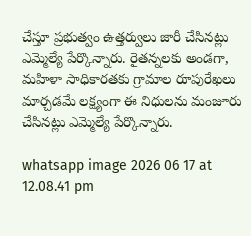చేస్తూ ప్రభుత్వం ఉత్తర్వులు జారీ చేసినట్లు ఎమ్మెల్యే పేర్కొన్నారు. రైతన్నలకు అండగా, మహిళా సాధికారతకు గ్రామాల రూపురేఖలు మార్చడమే లక్ష్యంగా ఈ నిధులను మంజూరు చేసినట్లు ఎమ్మెల్యే పేర్కొన్నారు.

whatsapp image 2026 06 17 at 12.08.41 pm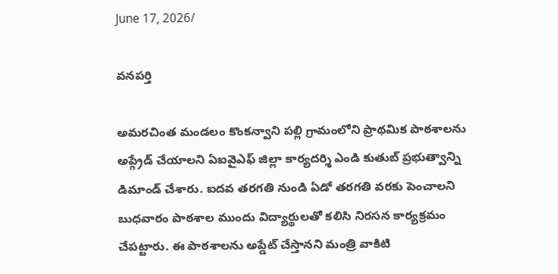June 17, 2026/

వనపర్తి

అమరచింత మండలం కొంకన్వాని పల్లి గ్రామంలోని ప్రాథమిక పాఠశాలను అప్గ్రేడ్ చేయాలని ఏఐవైఎఫ్ జిల్లా కార్యదర్శి ఎండి కుతుబ్ ప్రభుత్వాన్ని డిమాండ్ చేశారు. ఐదవ తరగతి నుండి ఏడో తరగతి వరకు పెంచాలని బుధవారం పాఠశాల ముందు విద్యార్థులతో కలిసి నిరసన కార్యక్రమం చేపట్టారు. ఈ పాఠశాలను అప్డేట్ చేస్తానని మంత్రి వాకిటి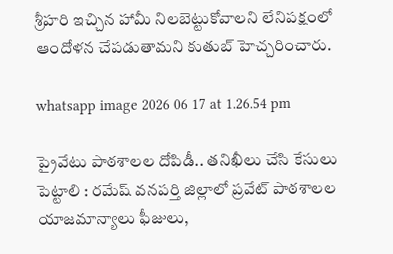శ్రీహరి ఇచ్చిన హామీ నిలబెట్టుకోవాలని లేనిపక్షంలో ఆందోళన చేపడుతామని కుతుబ్ హెచ్చరించారు.

whatsapp image 2026 06 17 at 1.26.54 pm

ప్రైవేటు పాఠశాలల దోపిడీ.. తనిఖీలు చేసి కేసులు పెట్టాలి : రమేష్ వనపర్తి జిల్లాలో ప్రవేట్ పాఠశాలల యాజమాన్యాలు ఫీజులు,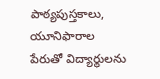పాఠ్యపుస్తకాలు, యూనిఫారాల పేరుతో విద్యార్థులను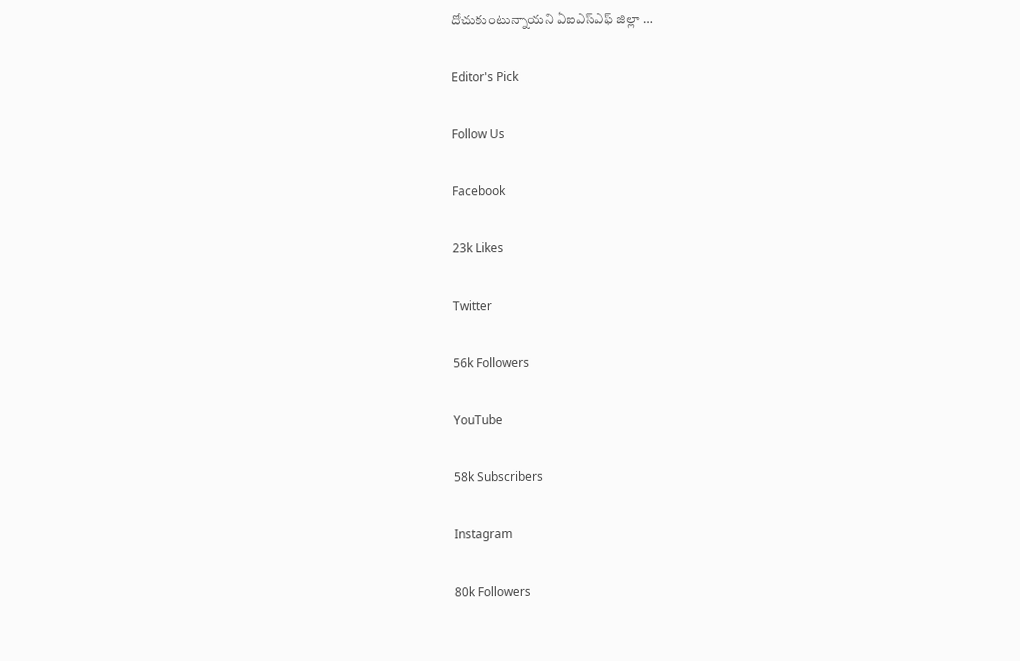దోచుకుంటున్నాయని ఏఐఎస్ఎఫ్ జిల్లా …

Editor's Pick

Follow Us

Facebook

23k Likes

Twitter

56k Followers

YouTube

58k Subscribers

Instagram

80k Followers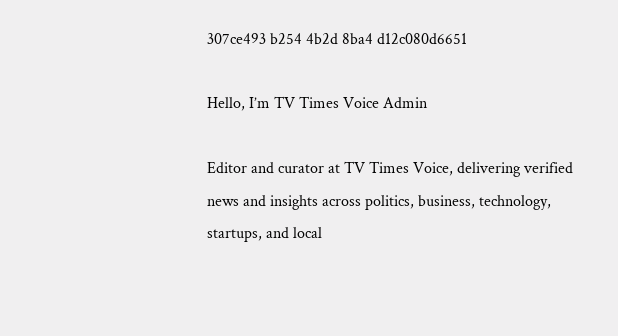307ce493 b254 4b2d 8ba4 d12c080d6651

Hello, I’m TV Times Voice Admin

Editor and curator at TV Times Voice, delivering verified news and insights across politics, business, technology, startups, and local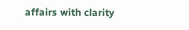affairs with clarity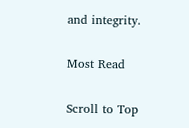and integrity.

Most Read

Scroll to Top